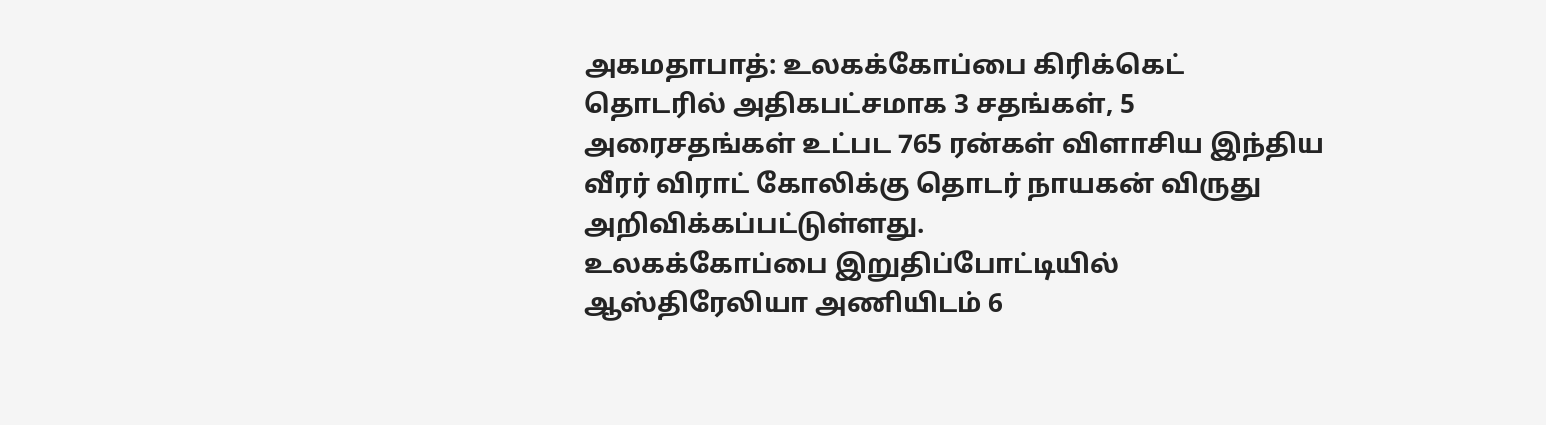அகமதாபாத்: உலகக்கோப்பை கிரிக்கெட் தொடரில் அதிகபட்சமாக 3 சதங்கள், 5 அரைசதங்கள் உட்பட 765 ரன்கள் விளாசிய இந்திய வீரர் விராட் கோலிக்கு தொடர் நாயகன் விருது அறிவிக்கப்பட்டுள்ளது.
உலகக்கோப்பை இறுதிப்போட்டியில் ஆஸ்திரேலியா அணியிடம் 6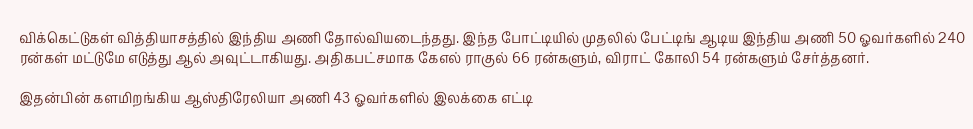விக்கெட்டுகள் வித்தியாசத்தில் இந்திய அணி தோல்வியடைந்தது. இந்த போட்டியில் முதலில் பேட்டிங் ஆடிய இந்திய அணி 50 ஓவர்களில் 240 ரன்கள் மட்டுமே எடுத்து ஆல் அவுட்டாகியது. அதிகபட்சமாக கேஎல் ராகுல் 66 ரன்களும், விராட் கோலி 54 ரன்களும் சேர்த்தனர்.

இதன்பின் களமிறங்கிய ஆஸ்திரேலியா அணி 43 ஓவர்களில் இலக்கை எட்டி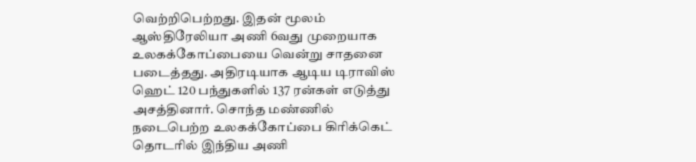வெற்றிபெற்றது. இதன் மூலம் ஆஸ்திரேலியா அணி 6வது முறையாக உலகக்கோப்பையை வென்று சாதனை படைத்தது. அதிரடியாக ஆடிய டிராவிஸ் ஹெட் 120 பந்துகளில் 137 ரன்கள் எடுத்து அசத்தினார். சொந்த மண்ணில் நடைபெற்ற உலகக்கோப்பை கிரிக்கெட் தொடரில் இந்திய அணி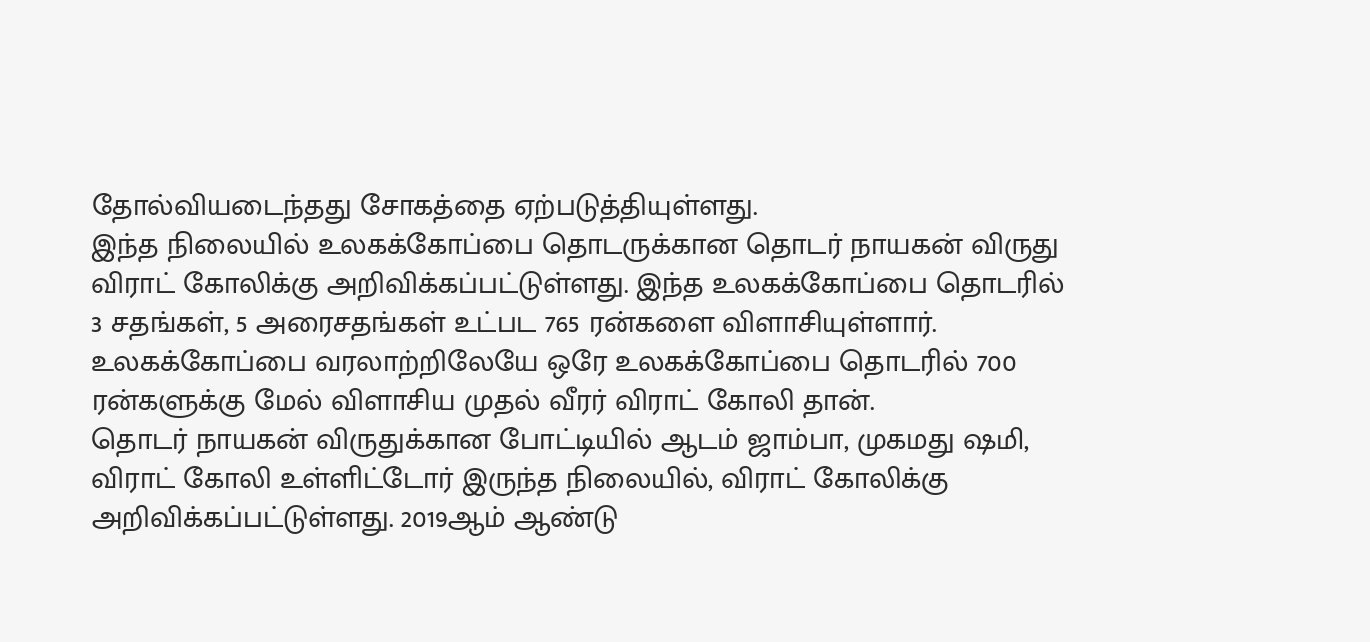தோல்வியடைந்தது சோகத்தை ஏற்படுத்தியுள்ளது.
இந்த நிலையில் உலகக்கோப்பை தொடருக்கான தொடர் நாயகன் விருது விராட் கோலிக்கு அறிவிக்கப்பட்டுள்ளது. இந்த உலகக்கோப்பை தொடரில் 3 சதங்கள், 5 அரைசதங்கள் உட்பட 765 ரன்களை விளாசியுள்ளார். உலகக்கோப்பை வரலாற்றிலேயே ஒரே உலகக்கோப்பை தொடரில் 700 ரன்களுக்கு மேல் விளாசிய முதல் வீரர் விராட் கோலி தான்.
தொடர் நாயகன் விருதுக்கான போட்டியில் ஆடம் ஜாம்பா, முகமது ஷமி, விராட் கோலி உள்ளிட்டோர் இருந்த நிலையில், விராட் கோலிக்கு அறிவிக்கப்பட்டுள்ளது. 2019ஆம் ஆண்டு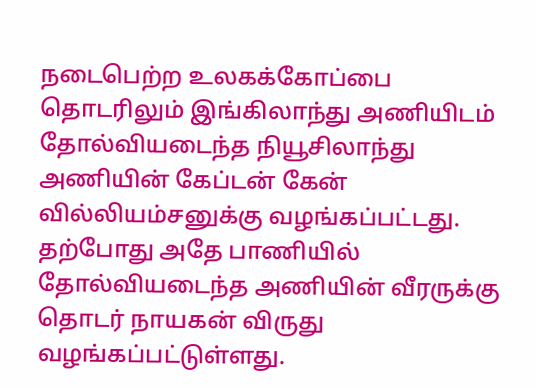நடைபெற்ற உலகக்கோப்பை தொடரிலும் இங்கிலாந்து அணியிடம் தோல்வியடைந்த நியூசிலாந்து அணியின் கேப்டன் கேன் வில்லியம்சனுக்கு வழங்கப்பட்டது. தற்போது அதே பாணியில் தோல்வியடைந்த அணியின் வீரருக்கு தொடர் நாயகன் விருது வழங்கப்பட்டுள்ளது.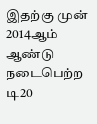இதற்கு முன் 2014ஆம் ஆண்டு நடைபெற்ற டி20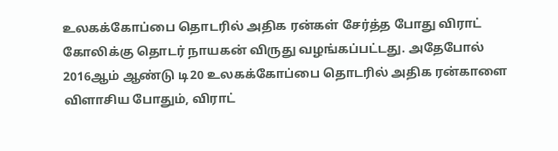உலகக்கோப்பை தொடரில் அதிக ரன்கள் சேர்த்த போது விராட் கோலிக்கு தொடர் நாயகன் விருது வழங்கப்பட்டது. அதேபோல் 2016ஆம் ஆண்டு டி20 உலகக்கோப்பை தொடரில் அதிக ரன்காளை விளாசிய போதும், விராட்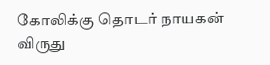கோலிக்கு தொடர் நாயகன் விருது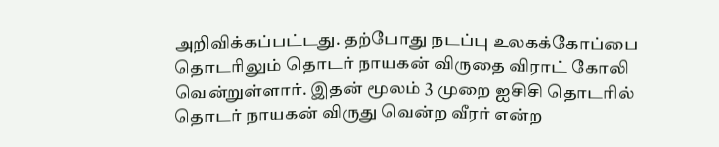அறிவிக்கப்பட்டது. தற்போது நடப்பு உலகக்கோப்பை தொடரிலும் தொடர் நாயகன் விருதை விராட் கோலி வென்றுள்ளார். இதன் மூலம் 3 முறை ஐசிசி தொடரில் தொடர் நாயகன் விருது வென்ற வீரர் என்ற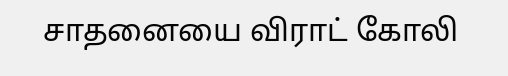சாதனையை விராட் கோலி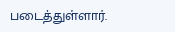படைத்துள்ளார்.